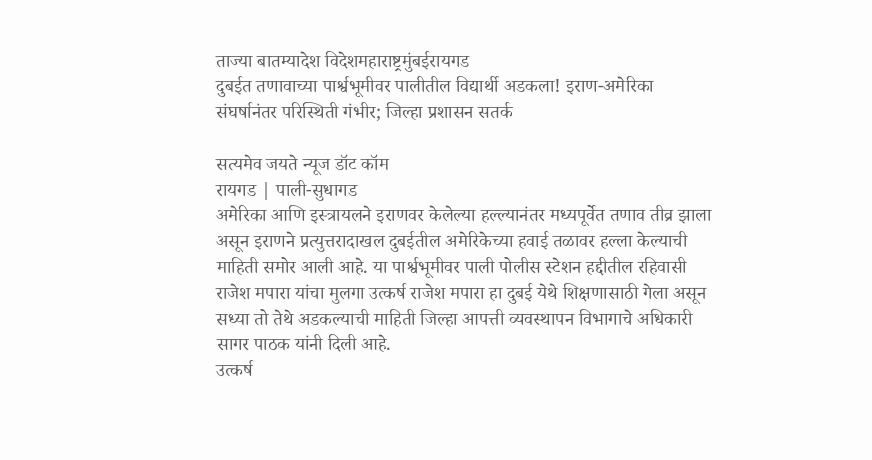ताज्या बातम्यादेश विदेशमहाराष्ट्रमुंबईरायगड
दुबईत तणावाच्या पार्श्वभूमीवर पालीतील विद्यार्थी अडकला! इराण-अमेरिका संघर्षानंतर परिस्थिती गंभीर; जिल्हा प्रशासन सतर्क

सत्यमेव जयते न्यूज डॉट कॉम
रायगड | पाली-सुधागड
अमेरिका आणि इस्त्रायलने इराणवर केलेल्या हल्ल्यानंतर मध्यपूर्वेत तणाव तीव्र झाला असून इराणने प्रत्युत्तरादाखल दुबईतील अमेरिकेच्या हवाई तळावर हल्ला केल्याची माहिती समोर आली आहे. या पार्श्वभूमीवर पाली पोलीस स्टेशन हद्दीतील रहिवासी राजेश मपारा यांचा मुलगा उत्कर्ष राजेश मपारा हा दुबई येथे शिक्षणासाठी गेला असून सध्या तो तेथे अडकल्याची माहिती जिल्हा आपत्ती व्यवस्थापन विभागाचे अधिकारी सागर पाठक यांनी दिली आहे.
उत्कर्ष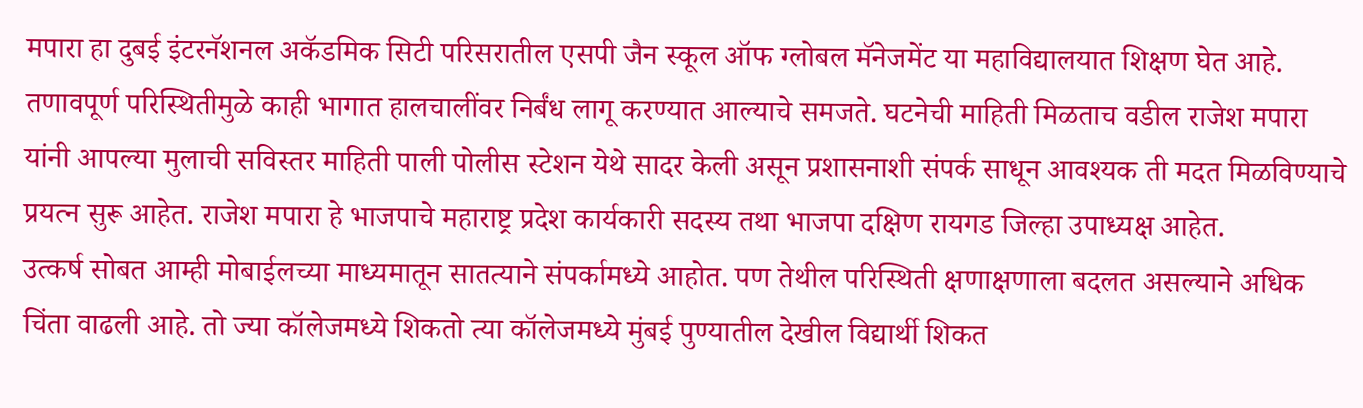मपारा हा दुबई इंटरनॅशनल अकॅडमिक सिटी परिसरातील एसपी जैन स्कूल ऑफ ग्लोबल मॅनेजमेंट या महाविद्यालयात शिक्षण घेत आहे. तणावपूर्ण परिस्थितीमुळे काही भागात हालचालींवर निर्बंध लागू करण्यात आल्याचे समजते. घटनेची माहिती मिळताच वडील राजेश मपारा यांनी आपल्या मुलाची सविस्तर माहिती पाली पोलीस स्टेशन येथे सादर केली असून प्रशासनाशी संपर्क साधून आवश्यक ती मदत मिळविण्याचे प्रयत्न सुरू आहेत. राजेश मपारा हे भाजपाचे महाराष्ट्र प्रदेश कार्यकारी सदस्य तथा भाजपा दक्षिण रायगड जिल्हा उपाध्यक्ष आहेत.
उत्कर्ष सोबत आम्ही मोबाईलच्या माध्यमातून सातत्याने संपर्कामध्ये आहोत. पण तेथील परिस्थिती क्षणाक्षणाला बदलत असल्याने अधिक चिंता वाढली आहे. तो ज्या कॉलेजमध्ये शिकतो त्या कॉलेजमध्ये मुंबई पुण्यातील देखील विद्यार्थी शिकत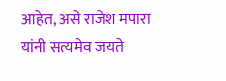आहेत, असे राजेश मपारा यांनी सत्यमेव जयते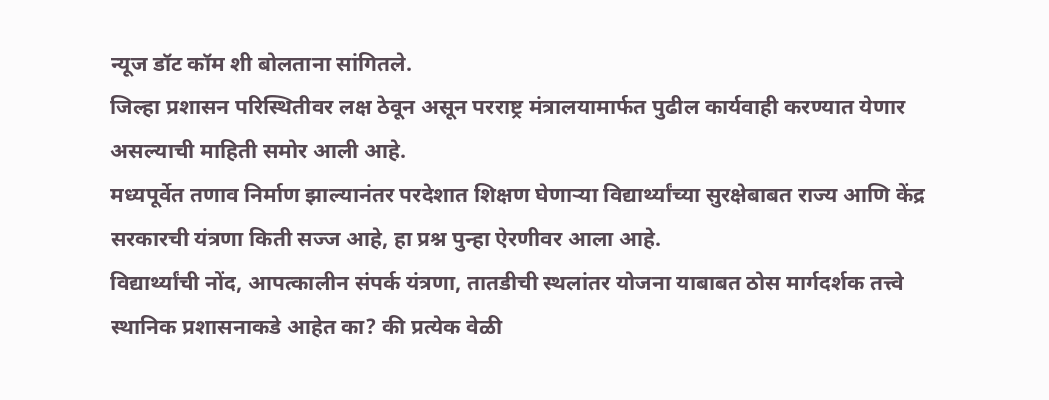न्यूज डॉट कॉम शी बोलताना सांगितले.
जिल्हा प्रशासन परिस्थितीवर लक्ष ठेवून असून परराष्ट्र मंत्रालयामार्फत पुढील कार्यवाही करण्यात येणार असल्याची माहिती समोर आली आहे.
मध्यपूर्वेत तणाव निर्माण झाल्यानंतर परदेशात शिक्षण घेणाऱ्या विद्यार्थ्यांच्या सुरक्षेबाबत राज्य आणि केंद्र सरकारची यंत्रणा किती सज्ज आहे, हा प्रश्न पुन्हा ऐरणीवर आला आहे.
विद्यार्थ्यांची नोंद, आपत्कालीन संपर्क यंत्रणा, तातडीची स्थलांतर योजना याबाबत ठोस मार्गदर्शक तत्त्वे स्थानिक प्रशासनाकडे आहेत का? की प्रत्येक वेळी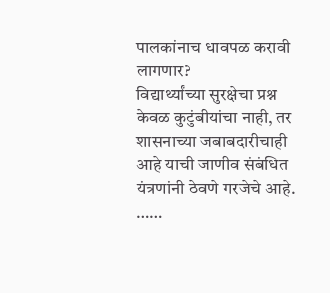पालकांनाच धावपळ करावी लागणार?
विद्यार्थ्यांच्या सुरक्षेचा प्रश्न केवळ कुटुंबीयांचा नाही, तर शासनाच्या जबाबदारीचाही आहे याची जाणीव संबंधित यंत्रणांनी ठेवणे गरजेचे आहे.
……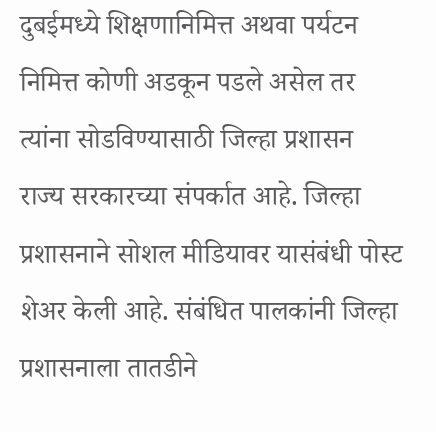दुबईमध्ये शिक्षणानिमित्त अथवा पर्यटन निमित्त कोणी अडकून पडले असेल तर त्यांना सोडविण्यासाठी जिल्हा प्रशासन राज्य सरकारच्या संपर्कात आहे. जिल्हा प्रशासनाने सोशल मीडियावर यासंबंधी पोस्ट शेअर केली आहे. संबंधित पालकांनी जिल्हा प्रशासनाला तातडीने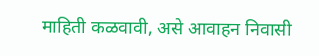माहिती कळवावी, असे आवाहन निवासी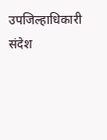उपजिल्हाधिकारी संदेश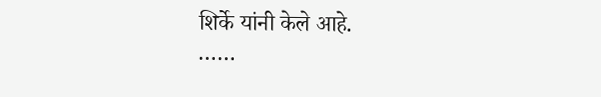शिर्के यांनी केले आहे.
……